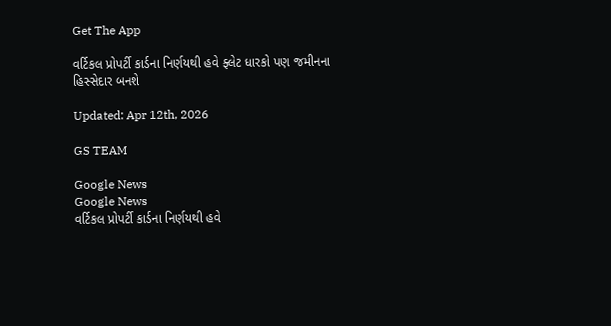Get The App

વર્ટિકલ પ્રોપર્ટી કાર્ડના નિર્ણયથી હવે ફ્લેટ ધારકો પણ જમીનના હિસ્સેદાર બનશે

Updated: Apr 12th, 2026

GS TEAM

Google News
Google News
વર્ટિકલ પ્રોપર્ટી કાર્ડના નિર્ણયથી હવે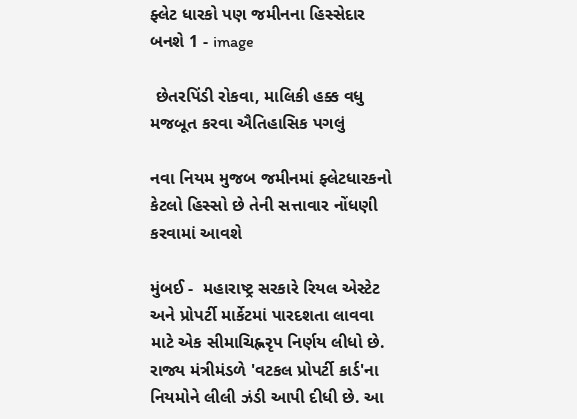ફ્લેટ ધારકો પણ જમીનના હિસ્સેદાર બનશે 1 - image

 છેતરપિંડી રોકવા, માલિકી હક્ક વધુ મજબૂત કરવા ઐતિહાસિક પગલું

નવા નિયમ મુજબ જમીનમાં ફ્લેટધારકનો કેટલો હિસ્સો છે તેની સત્તાવાર નોંધણી કરવામાં આવશે

મુંબઈ -  મહારાષ્ટ્ર સરકારે રિયલ એસ્ટેટ અને પ્રોપર્ટી માર્કેટમાં પારદશતા લાવવા માટે એક સીમાચિહ્નરૃપ નિર્ણય લીધો છે. રાજ્ય મંત્રીમંડળે 'વટકલ પ્રોપર્ટી કાર્ડ'ના નિયમોને લીલી ઝંડી આપી દીધી છે. આ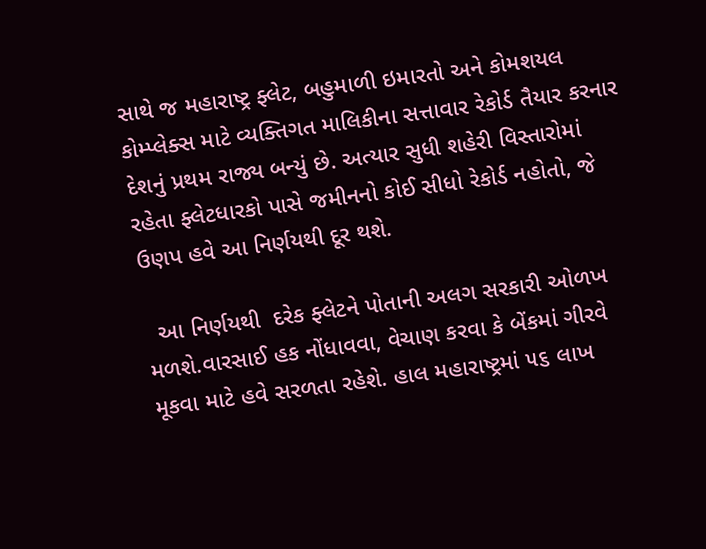સાથે જ મહારાષ્ટ્ર ફ્લેટ, બહુમાળી ઇમારતો અને કોમશયલ કોમ્પ્લેક્સ માટે વ્યક્તિગત માલિકીના સત્તાવાર રેકોર્ડ તૈયાર કરનાર દેશનું પ્રથમ રાજ્ય બન્યું છે. અત્યાર સુધી શહેરી વિસ્તારોમાં રહેતા ફ્લેટધારકો પાસે જમીનનો કોઈ સીધો રેકોર્ડ નહોતો, જે ઉણપ હવે આ નિર્ણયથી દૂર થશે.

  આ નિર્ણયથી  દરેક ફ્લેટને પોતાની અલગ સરકારી ઓળખ મળશે.વારસાઈ હક નોંધાવવા, વેચાણ કરવા કે બેંકમાં ગીરવે મૂકવા માટે હવે સરળતા રહેશે. હાલ મહારાષ્ટ્રમાં ૫૬ લાખ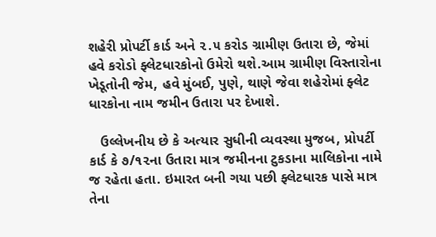શહેરી પ્રોપર્ટી કાર્ડ અને ૨.૫ કરોડ ગ્રામીણ ઉતારા છે, જેમાં હવે કરોડો ફ્લેટધારકોનો ઉમેરો થશે.આમ ગ્રામીણ વિસ્તારોના ખેડૂતોની જેમ, હવે મુંબઈ, પુણે, થાણે જેવા શહેરોમાં ફ્લેટ ધારકોના નામ જમીન ઉતારા પર દેખાશે.

   ઉલ્લેખનીય છે કે અત્યાર સુધીની વ્યવસ્થા મુજબ, પ્રોપર્ટી કાર્ડ કે ૭/૧૨ના ઉતારા માત્ર જમીનના ટુકડાના માલિકોના નામે જ રહેતા હતા. ઇમારત બની ગયા પછી ફ્લેટધારક પાસે માત્ર તેના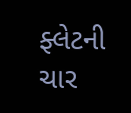ફ્લેટની ચાર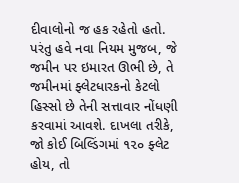દીવાલોનો જ હક રહેતો હતો. પરંતુ હવે નવા નિયમ મુજબ, જે જમીન પર ઇમારત ઊભી છે, તે જમીનમાં ફ્લેટધારકનો કેટલો હિસ્સો છે તેની સત્તાવાર નોંધણી કરવામાં આવશે. દાખલા તરીકે, જો કોઈ બિલ્ડિંગમાં ૧૨૦ ફ્લેટ હોય, તો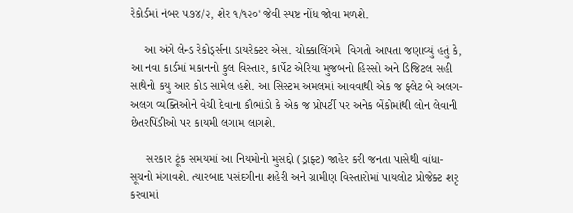રેકોર્ડમાં નંબર ૫૭૪/૨, શેર ૧/૧૨૦' જેવી સ્પષ્ટ નોંધ જોવા મળશે.

    આ અંગે લેન્ડ રેકોર્ડ્સના ડાયરેક્ટર એસ. ચોક્કાલિંગમે  વિગતો આપતા જણાવ્યું હતું કે, આ નવા કાર્ડમાં મકાનનો કુલ વિસ્તાર, કાર્પેટ એરિયા મુજબનો હિસ્સો અને ડિજિટલ સહી સાથેનો કયુ આર કોડ સામેલ હશે. આ સિસ્ટમ અમલમાં આવવાથી એક જ ફ્લેટ બે અલગ-અલગ વ્યક્તિઓને વેચી દેવાના કૌભાંડો કે એક જ પ્રોપર્ટી પર અનેક બેંકોમાંથી લોન લેવાની છેતરપિંડીઓ પર કાયમી લગામ લાગશે.

     સરકાર ટૂંક સમયમાં આ નિયમોનો મુસદ્દો (ડ્રાફ્ટ) જાહેર કરી જનતા પાસેથી વાંધા-સૂચનો મંગાવશે. ત્યારબાદ પસંદગીના શહેરી અને ગ્રામીણ વિસ્તારોમાં પાયલોટ પ્રોજેક્ટ શરૃ કરવામાં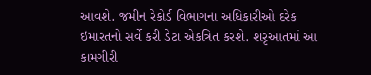આવશે. જમીન રેકોર્ડ વિભાગના અધિકારીઓ દરેક ઇમારતનો સર્વે કરી ડેટા એકત્રિત કરશે. શરૃઆતમાં આ કામગીરી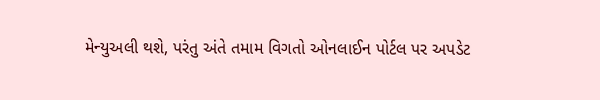મેન્યુઅલી થશે, પરંતુ અંતે તમામ વિગતો ઓનલાઈન પોર્ટલ પર અપડેટ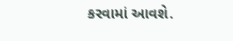કરવામાં આવશે.